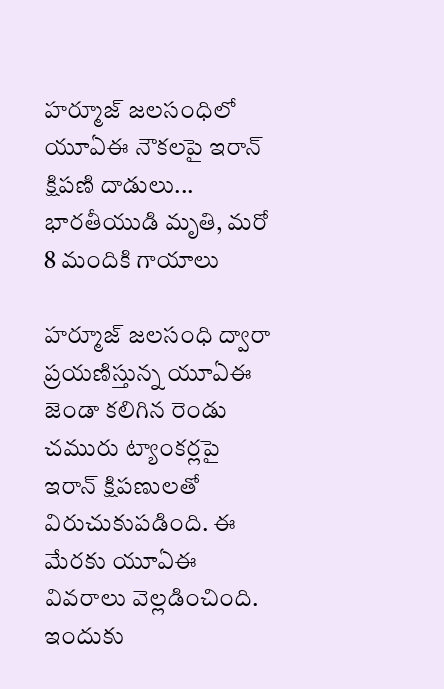హర్మూజ్ జలసంధిలో యూఏఈ నౌకలపై ఇరాన్ క్షిపణి దాడులు... భారతీయుడి మృతి, మరో 8 మందికి గాయాలు

హర్మూజ్ జలసంధి ద్వారా ప్రయణిస్తున్న యూఏఈ జెండా కలిగిన రెండు చమురు ట్యాంకర్లపై ఇరాన్ క్షిపణులతో విరుచుకుపడింది. ఈ మేరకు యూఏఈ వివరాలు వెల్లడించింది. ఇందుకు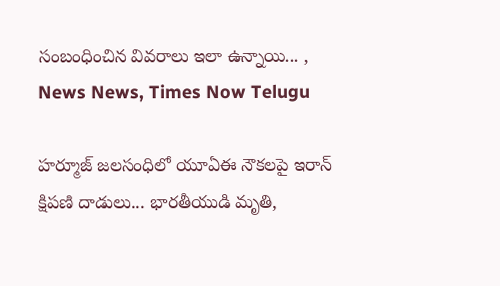సంబంధించిన వివరాలు ఇలా ఉన్నాయి... , News News, Times Now Telugu

హర్మూజ్ జలసంధిలో యూఏఈ నౌకలపై ఇరాన్ క్షిపణి దాడులు... భారతీయుడి మృతి,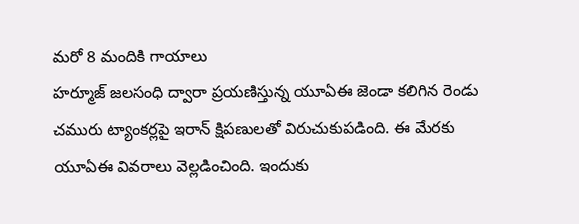మరో 8 మందికి గాయాలు
హర్మూజ్ జలసంధి ద్వారా ప్రయణిస్తున్న యూఏఈ జెండా కలిగిన రెండు చమురు ట్యాంకర్లపై ఇరాన్ క్షిపణులతో విరుచుకుపడింది. ఈ మేరకు యూఏఈ వివరాలు వెల్లడించింది. ఇందుకు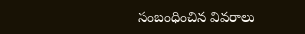సంబంధించిన వివరాలు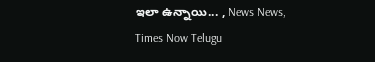ఇలా ఉన్నాయి... , News News, Times Now Telugu